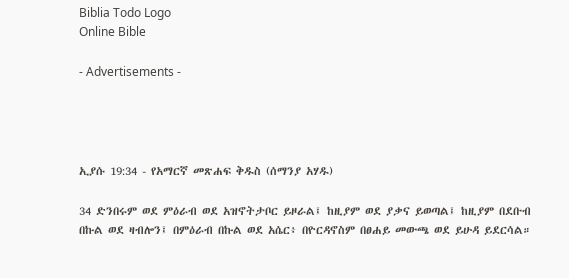Biblia Todo Logo
Online Bible

- Advertisements -




ኢያሱ 19:34 - የአማርኛ መጽሐፍ ቅዱስ (ሰማንያ አሃዱ)

34 ድንበሩም ወደ ምዕራብ ወደ አዝኖትታቦር ይዞራል፤ ከዚያም ወደ ያቃና ይወጣል፤ ከዚያም በደቡብ በኩል ወደ ዛብሎን፤ በምዕራብ በኩል ወደ አሴር፥ በዮርዳኖስም በፀሐይ መውጫ ወደ ይሁዳ ይደርሳል።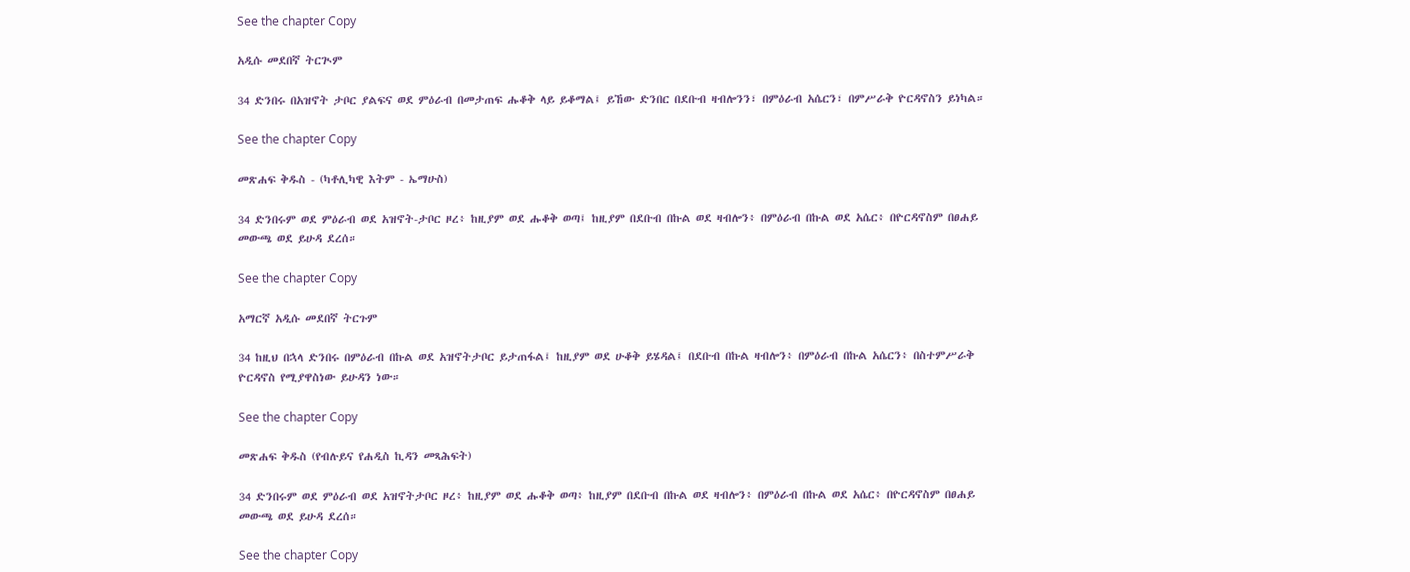See the chapter Copy

አዲሱ መደበኛ ትርጒም

34 ድንበሩ በአዝኖት ታቦር ያልፍና ወደ ምዕራብ በመታጠፍ ሑቆቅ ላይ ይቆማል፤ ይኸው ድንበር በደቡብ ዛብሎንን፣ በምዕራብ አሴርን፣ በምሥራቅ ዮርዳኖስን ይነካል።

See the chapter Copy

መጽሐፍ ቅዱስ - (ካቶሊካዊ እትም - ኤማሁስ)

34 ድንበሩም ወደ ምዕራብ ወደ አዝኖት-ታቦር ዞረ፥ ከዚያም ወደ ሑቆቅ ወጣ፤ ከዚያም በደቡብ በኩል ወደ ዛብሎን፥ በምዕራብ በኩል ወደ አሴር፥ በዮርዳኖስም በፀሐይ መውጫ ወደ ይሁዳ ደረሰ።

See the chapter Copy

አማርኛ አዲሱ መደበኛ ትርጉም

34 ከዚህ በኋላ ድንበሩ በምዕራብ በኩል ወደ አዝኖትታቦር ይታጠፋል፤ ከዚያም ወደ ሁቆቅ ይሄዳል፤ በደቡብ በኩል ዛብሎን፥ በምዕራብ በኩል አሴርን፥ በስተምሥራቅ ዮርዳኖስ የሚያዋስነው ይሁዳን ነው።

See the chapter Copy

መጽሐፍ ቅዱስ (የብሉይና የሐዲስ ኪዳን መጻሕፍት)

34 ድንበሩም ወደ ምዕራብ ወደ አዝኖትታቦር ዞረ፥ ከዚያም ወደ ሑቆቅ ወጣ፥ ከዚያም በደቡብ በኩል ወደ ዛብሎን፥ በምዕራብ በኩል ወደ አሴር፥ በዮርዳኖስም በፀሐይ መውጫ ወደ ይሁዳ ደረሰ።

See the chapter Copy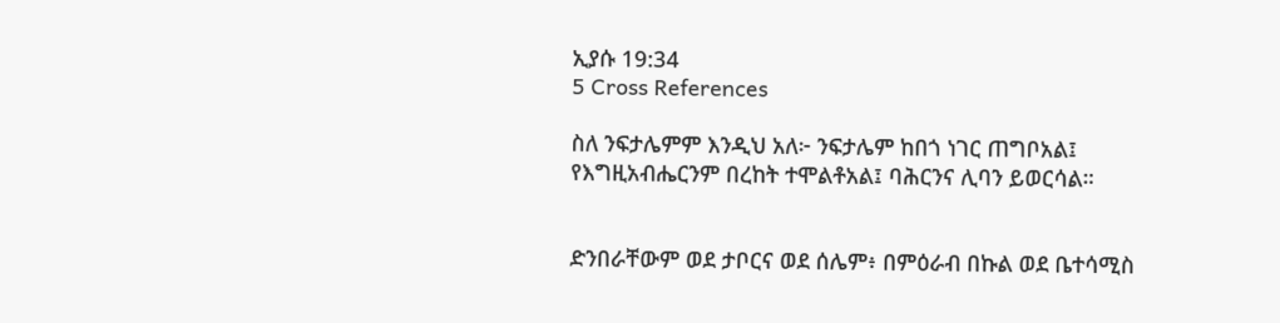ኢያሱ 19:34
5 Cross References

ስለ ንፍታሌምም እንዲህ አለ፦ ንፍታሌም ከበጎ ነገር ጠግቦአል፤ የእግዚአብሔርንም በረከት ተሞልቶአል፤ ባሕርንና ሊባን ይወርሳል።


ድንበራቸውም ወደ ታቦርና ወደ ሰሌም፥ በምዕራብ በኩል ወደ ቤተሳሚስ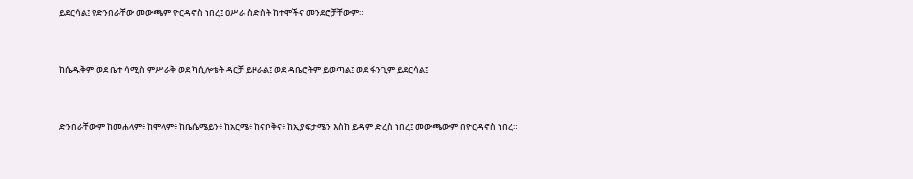ይደርሳል፤ የድንበራቸው መውጫም ዮርዳኖስ ነበረ፤ ዐሥራ ስድስት ከተሞችና መንደሮቻቸውም።


ከሴዱቅም ወደ ቤተ ሳሚስ ምሥራቅ ወደ ካሲሎቴት ዳርቻ ይዞራል፤ ወደ ዳቤሮትም ይወጣል፤ ወደ ፋንጊም ይደርሳል፤


ድንበራቸውም ከመሐላም፥ ከሞላም፥ ከቤሴሜይን፥ ከአርሜ፥ ከናቦቅና፥ ከኢያፍታሜን እስከ ይዳም ድረስ ነበረ፤ መውጫውም በዮርዳኖስ ነበረ።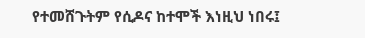የተመሸጉትም የሲዶና ከተሞች እነዚህ ነበሩ፤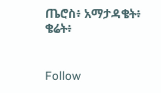ጤሮስ፥ አማታዳቄት፥ ቄሬት፥


Follow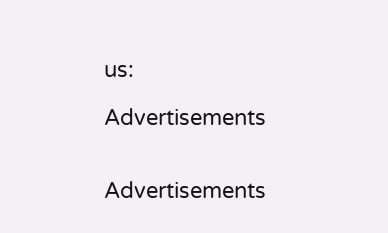us:

Advertisements


Advertisements